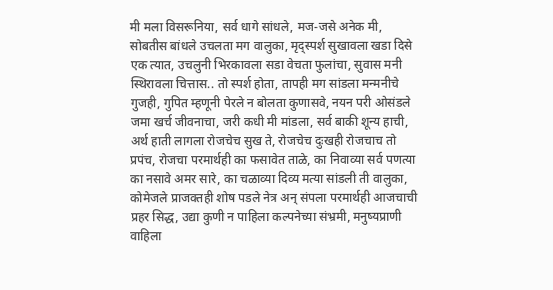मी मला विसरूनिया, सर्व धागे सांधले, मज-जसे अनेक मी, सोबतीस बांधले उचलता मग वालुका, मृद्स्पर्श सुखावला खडा दिसे एक त्यात, उचलुनी भिरकावला सडा वेचता फुलांचा, सुवास मनी स्थिरावला चित्तास.. तो स्पर्श होता, तापही मग सांडला मन्मनीचे गुजही, गुपित म्हणूनी पेरले न बोलता कुणासवे, नयन परी ओसंडले जमा खर्च जीवनाचा, जरी कधी मी मांडला, सर्व बाकी शून्य हाची, अर्थ हाती लागला रोजचेच सुख ते, रोजचेच दुःखही रोजचाच तो प्रपंच, रोजचा परमार्थही का फसावेत ताळे, का निवाव्या सर्व पणत्या का नसावे अमर सारे, का चळाव्या दिव्य मत्या सांडली ती वालुका, कोमेजले प्राजक्तही शोष पडले नेत्र अन् संपला परमार्थही आजचाची प्रहर सिद्ध, उद्या कुणी न पाहिला कल्पनेच्या संभ्रमी, मनुष्यप्राणी वाहिला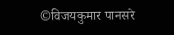©विजयकुमार पानसरे